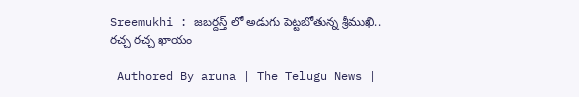Sreemukhi : జబర్దస్త్‌ లో అడుగు పెట్టబోతున్న శ్రీముఖి.. రచ్చ రచ్చ ఖాయం

 Authored By aruna | The Telugu News |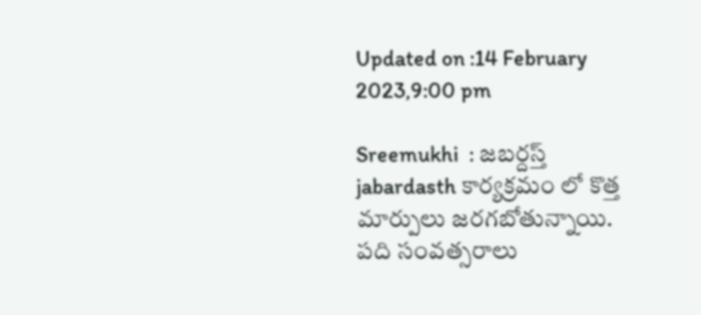Updated on :14 February 2023,9:00 pm

Sreemukhi  : జబర్దస్త్ jabardasth కార్యక్రమం లో కొత్త మార్పులు జరగబోతున్నాయి. పది సంవత్సరాలు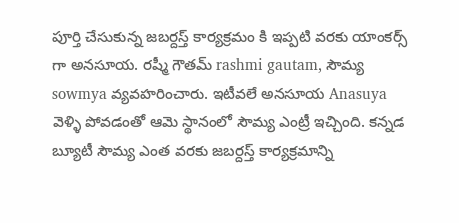పూర్తి చేసుకున్న జబర్దస్త్ కార్యక్రమం కి ఇప్పటి వరకు యాంకర్స్ గా అనసూయ. రష్మీ గౌతమ్‌ rashmi gautam, సౌమ్య sowmya వ్యవహరించారు. ఇటీవలే అనసూయ Anasuya వెళ్ళి పోవడంతో ఆమె స్థానంలో సౌమ్య ఎంట్రీ ఇచ్చింది. కన్నడ బ్యూటీ సౌమ్య ఎంత వరకు జబర్దస్త్ కార్యక్రమాన్ని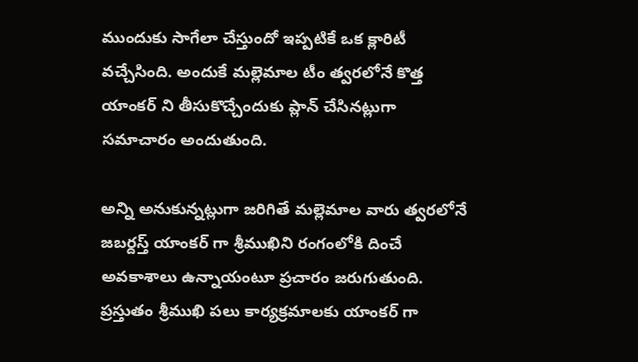ముందుకు సాగేలా చేస్తుందో ఇప్పటికే ఒక క్లారిటీ వచ్చేసింది. అందుకే మల్లెమాల టీం త్వరలోనే కొత్త యాంకర్ ని తీసుకొచ్చేందుకు ప్లాన్ చేసినట్లుగా సమాచారం అందుతుంది.

అన్ని అనుకున్నట్లుగా జరిగితే మల్లెమాల వారు త్వరలోనే జబర్దస్త్ యాంకర్ గా శ్రీముఖిని రంగంలోకి దించే అవకాశాలు ఉన్నాయంటూ ప్రచారం జరుగుతుంది. ప్రస్తుతం శ్రీముఖి పలు కార్యక్రమాలకు యాంకర్ గా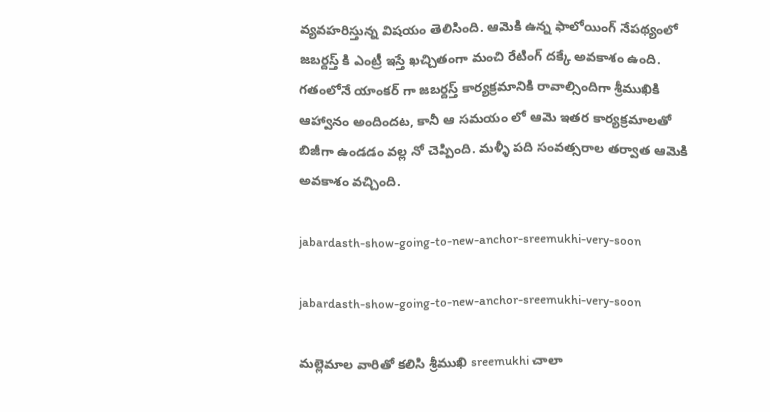వ్యవహరిస్తున్న విషయం తెలిసింది. ఆమెకి ఉన్న ఫాలోయింగ్ నేపథ్యంలో జబర్దస్త్ కి ఎంట్రీ ఇస్తే ఖచ్చితంగా మంచి రేటింగ్ దక్కే అవకాశం ఉంది. గతంలోనే యాంకర్ గా జబర్దస్త్ కార్యక్రమానికి రావాల్సిందిగా శ్రీముఖికి ఆహ్వానం అందిందట, కానీ ఆ సమయం లో ఆమె ఇతర కార్యక్రమాలతో బిజీగా ఉండడం వల్ల నో చెప్పింది. మళ్ళీ పది సంవత్సరాల తర్వాత ఆమెకి అవకాశం వచ్చింది.

jabardasth-show-going-to-new-anchor-sreemukhi-very-soon

jabardasth-show-going-to-new-anchor-sreemukhi-very-soon

మల్లెమాల వారితో కలిసి శ్రీముఖి sreemukhi చాలా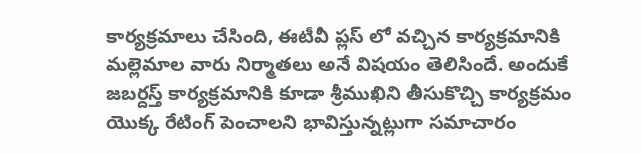కార్యక్రమాలు చేసింది, ఈటీవీ ప్లస్ లో వచ్చిన కార్యక్రమానికి మల్లెమాల వారు నిర్మాతలు అనే విషయం తెలిసిందే. అందుకే జబర్దస్త్ కార్యక్రమానికి కూడా శ్రీముఖిని తీసుకొచ్చి కార్యక్రమం యొక్క రేటింగ్ పెంచాలని భావిస్తున్నట్లుగా సమాచారం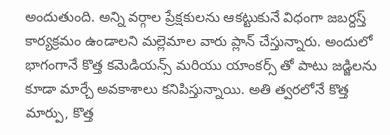అందుతుంది. అన్ని వర్గాల ప్రేక్షకులను ఆకట్టుకునే విధంగా జబర్దస్త్ కార్యక్రమం ఉండాలని మల్లెమాల వారు ప్లాన్ చేస్తున్నారు. అందులో భాగంగానే కొత్త కమెడియన్స్ మరియు యాంకర్స్ తో పాటు జడ్జిలను కూడా మార్చే అవకాశాలు కనిపిస్తున్నాయి. అతి త్వరలోనే కొత్త మార్పు, కొత్త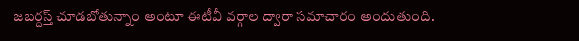జబర్దస్త్ చూడబోతున్నాం అంటూ ఈటీవీ వర్గాల ద్వారా సమాచారం అందుతుంది.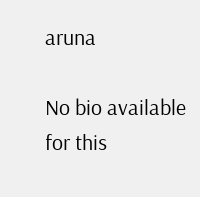aruna

No bio available for this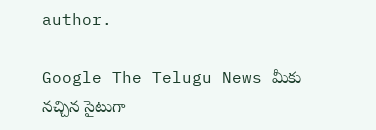author.

Google The Telugu News మీకు నచ్చిన సైటుగా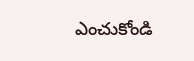ఎంచుకోండి